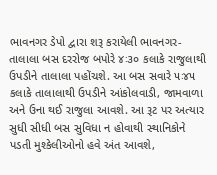ભાવનગર ડેપો દ્વારા શરૂ કરાયેલી ભાવનગર-તાલાલા બસ દરરોજ બપોરે ૪ઃ૩૦ કલાકે રાજુલાથી ઉપડીને તાલાલા પહોંચશે. આ બસ સવારે ૫ઃ૪૫ કલાકે તાલાલાથી ઉપડીને આંકોલવાડી, જામવાળા અને ઉના થઈ રાજુલા આવશે. આ રૂટ પર અત્યાર સુધી સીધી બસ સુવિધા ન હોવાથી સ્થાનિકોને પડતી મુશ્કેલીઓનો હવે અંત આવશે,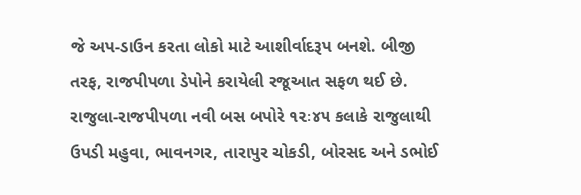જે અપ-ડાઉન કરતા લોકો માટે આશીર્વાદરૂપ બનશે. બીજી તરફ, રાજપીપળા ડેપોને કરાયેલી રજૂઆત સફળ થઈ છે. રાજુલા-રાજપીપળા નવી બસ બપોરે ૧૨ઃ૪૫ કલાકે રાજુલાથી ઉપડી મહુવા, ભાવનગર, તારાપુર ચોકડી, બોરસદ અને ડભોઈ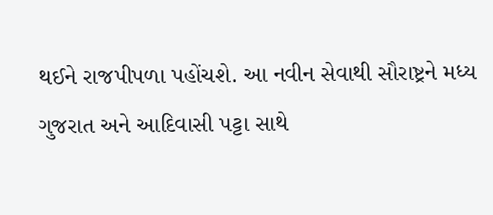થઈને રાજપીપળા પહોંચશે. આ નવીન સેવાથી સૌરાષ્ટ્રને મધ્ય ગુજરાત અને આદિવાસી પટ્ટા સાથે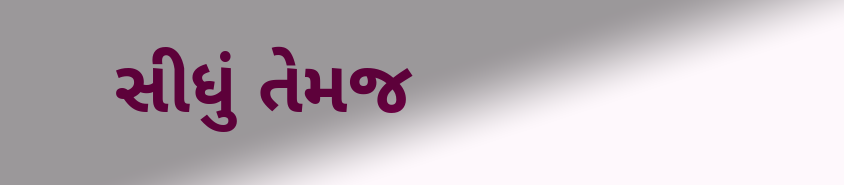સીધું તેમજ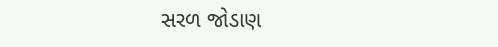સરળ જોડાણ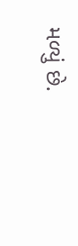મળ્યું છે.